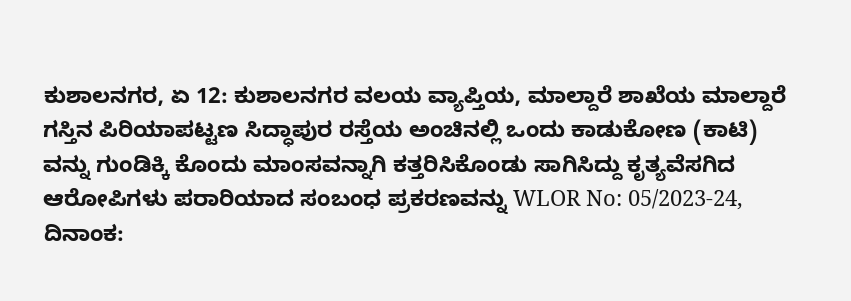ಕುಶಾಲನಗರ, ಏ 12: ಕುಶಾಲನಗರ ವಲಯ ವ್ಯಾಪ್ತಿಯ, ಮಾಲ್ದಾರೆ ಶಾಖೆಯ ಮಾಲ್ದಾರೆ ಗಸ್ತಿನ ಪಿರಿಯಾಪಟ್ಟಣ ಸಿದ್ಧಾಪುರ ರಸ್ತೆಯ ಅಂಚಿನಲ್ಲಿ ಒಂದು ಕಾಡುಕೋಣ (ಕಾಟಿ) ವನ್ನು ಗುಂಡಿಕ್ಕಿ ಕೊಂದು ಮಾಂಸವನ್ನಾಗಿ ಕತ್ತರಿಸಿಕೊಂಡು ಸಾಗಿಸಿದ್ದು ಕೃತ್ಯವೆಸಗಿದ ಆರೋಪಿಗಳು ಪರಾರಿಯಾದ ಸಂಬಂಧ ಪ್ರಕರಣವನ್ನು WLOR No: 05/2023-24, ದಿನಾಂಕ: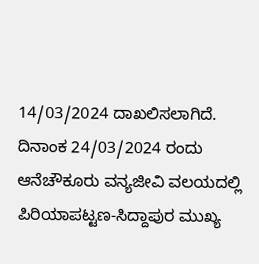14/03/2024 ದಾಖಲಿಸಲಾಗಿದೆ. ದಿನಾಂಕ 24/03/2024 ರಂದು ಆನೆಚೌಕೂರು ವನ್ಯಜೀವಿ ವಲಯದಲ್ಲಿ ಪಿರಿಯಾಪಟ್ಟಣ-ಸಿದ್ದಾಪುರ ಮುಖ್ಯ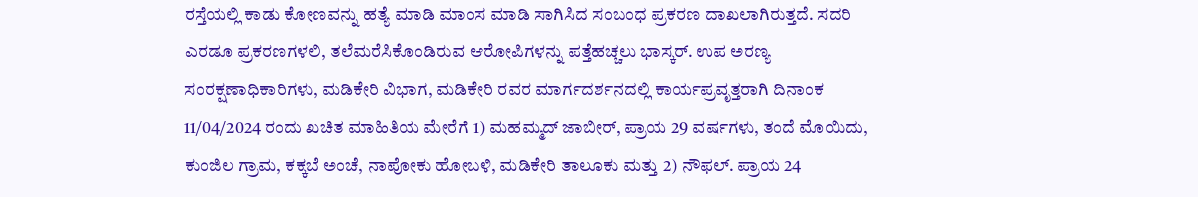ರಸ್ತೆಯಲ್ಲಿ ಕಾಡು ಕೋಣವನ್ನು ಹತ್ಯೆ ಮಾಡಿ ಮಾಂಸ ಮಾಡಿ ಸಾಗಿಸಿದ ಸಂಬಂಧ ಪ್ರಕರಣ ದಾಖಲಾಗಿರುತ್ತದೆ. ಸದರಿ ಎರಡೂ ಪ್ರಕರಣಗಳಲಿ, ತಲೆಮರೆಸಿಕೊಂಡಿರುವ ಆರೋಪಿಗಳನ್ನು ಪತ್ತೆಹಚ್ಚಲು ಭಾಸ್ಕರ್. ಉಪ ಅರಣ್ಯ ಸಂರಕ್ಷಣಾಧಿಕಾರಿಗಳು, ಮಡಿಕೇರಿ ವಿಭಾಗ, ಮಡಿಕೇರಿ ರವರ ಮಾರ್ಗದರ್ಶನದಲ್ಲಿ ಕಾರ್ಯಪ್ರವೃತ್ತರಾಗಿ ದಿನಾಂಕ 11/04/2024 ರಂದು ಖಚಿತ ಮಾಹಿತಿಯ ಮೇರೆಗೆ 1) ಮಹಮ್ಮದ್ ಜಾಬೀರ್, ಪ್ರಾಯ 29 ವರ್ಷಗಳು, ತಂದೆ ಮೊಯಿದು, ಕುಂಜಿಲ ಗ್ರಾಮ, ಕಕ್ಕಬೆ ಅಂಚೆ, ನಾಪೋಕು ಹೋಬಳಿ, ಮಡಿಕೇರಿ ತಾಲೂಕು ಮತ್ತು 2) ನೌಫಲ್. ಪ್ರಾಯ 24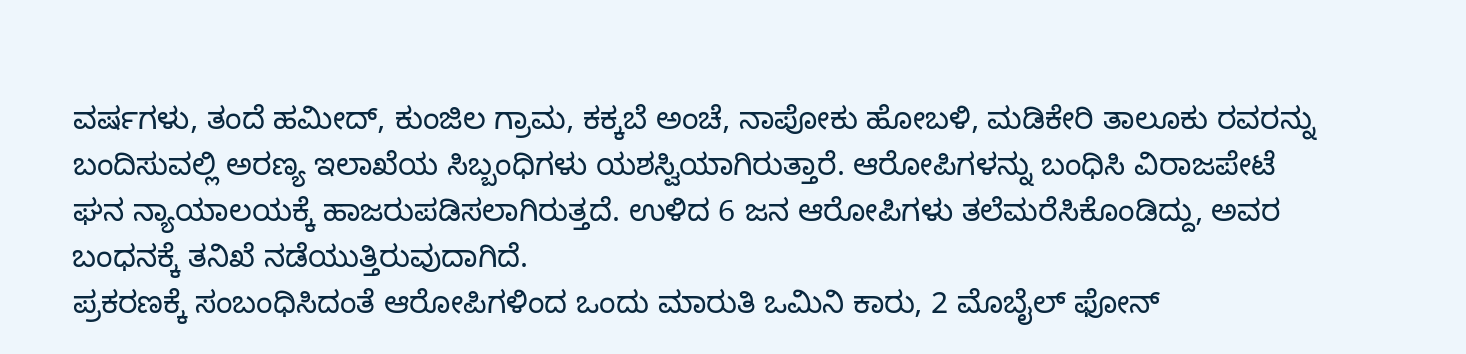ವರ್ಷಗಳು, ತಂದೆ ಹಮೀದ್, ಕುಂಜಿಲ ಗ್ರಾಮ, ಕಕ್ಕಬೆ ಅಂಚೆ, ನಾಪೋಕು ಹೋಬಳಿ, ಮಡಿಕೇರಿ ತಾಲೂಕು ರವರನ್ನು ಬಂದಿಸುವಲ್ಲಿ ಅರಣ್ಯ ಇಲಾಖೆಯ ಸಿಬ್ಬಂಧಿಗಳು ಯಶಸ್ವಿಯಾಗಿರುತ್ತಾರೆ. ಆರೋಪಿಗಳನ್ನು ಬಂಧಿಸಿ ವಿರಾಜಪೇಟೆ ಘನ ನ್ಯಾಯಾಲಯಕ್ಕೆ ಹಾಜರುಪಡಿಸಲಾಗಿರುತ್ತದೆ. ಉಳಿದ 6 ಜನ ಆರೋಪಿಗಳು ತಲೆಮರೆಸಿಕೊಂಡಿದ್ದು, ಅವರ ಬಂಧನಕ್ಕೆ ತನಿಖೆ ನಡೆಯುತ್ತಿರುವುದಾಗಿದೆ.
ಪ್ರಕರಣಕ್ಕೆ ಸಂಬಂಧಿಸಿದಂತೆ ಆರೋಪಿಗಳಿಂದ ಒಂದು ಮಾರುತಿ ಒಮಿನಿ ಕಾರು, 2 ಮೊಬೈಲ್ ಫೋನ್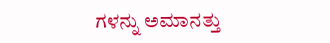ಗಳನ್ನು ಅಮಾನತ್ತು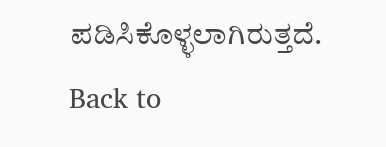ಪಡಿಸಿಕೊಳ್ಳಲಾಗಿರುತ್ತದೆ.
Back to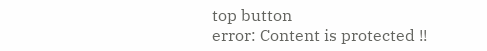top button
error: Content is protected !!